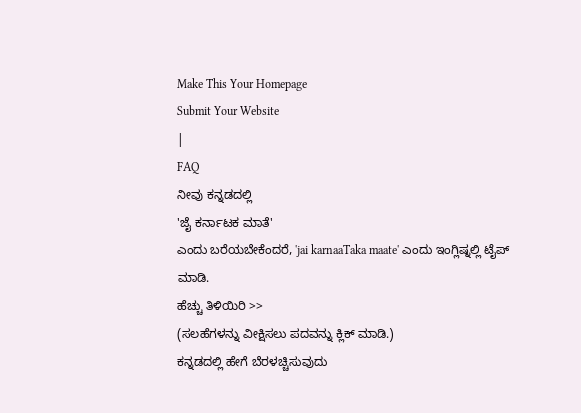Make This Your Homepage
Submit Your Website
|
FAQ
ನೀವು ಕನ್ನಡದಲ್ಲಿ
'ಜೈ ಕರ್ನಾಟಕ ಮಾತೆ'
ಎಂದು ಬರೆಯಬೇಕೆಂದರೆ, 'jai karnaaTaka maate' ಎಂದು ಇಂಗ್ಲಿಷ್ನಲ್ಲಿ ಟೈಪ್ ಮಾಡಿ.
ಹೆಚ್ಚು ತಿಳಿಯಿರಿ >>
(ಸಲಹೆಗಳನ್ನು ವೀಕ್ಷಿಸಲು ಪದವನ್ನು ಕ್ಲಿಕ್ ಮಾಡಿ.)
ಕನ್ನಡದಲ್ಲಿ ಹೇಗೆ ಬೆರಳಚ್ಚಿಸುವುದು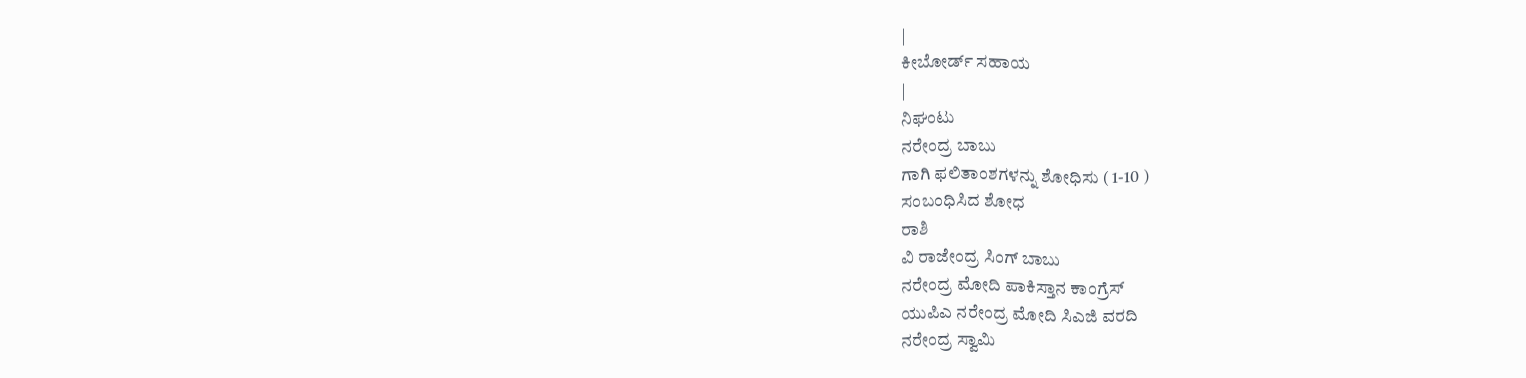|
ಕೀಬೋರ್ಡ್ ಸಹಾಯ
|
ನಿಘಂಟು
ನರೇಂದ್ರ ಬಾಬು
ಗಾಗಿ ಫಲಿತಾಂಶಗಳನ್ನು ಶೋಧಿಸು ( 1-10 )
ಸಂಬಂಧಿಸಿದ ಶೋಧ
ರಾಶಿ
ವಿ ರಾಜೇಂದ್ರ ಸಿಂಗ್ ಬಾಬು
ನರೇಂದ್ರ ಮೋದಿ ಪಾಕಿಸ್ತಾನ ಕಾಂಗ್ರೆಸ್
ಯುಪಿಎ ನರೇಂದ್ರ ಮೋದಿ ಸಿಎಜಿ ವರದಿ
ನರೇಂದ್ರ ಸ್ವಾಮಿ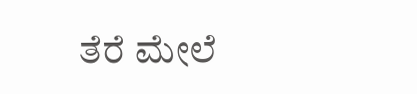ತೆರೆ ಮೇಲೆ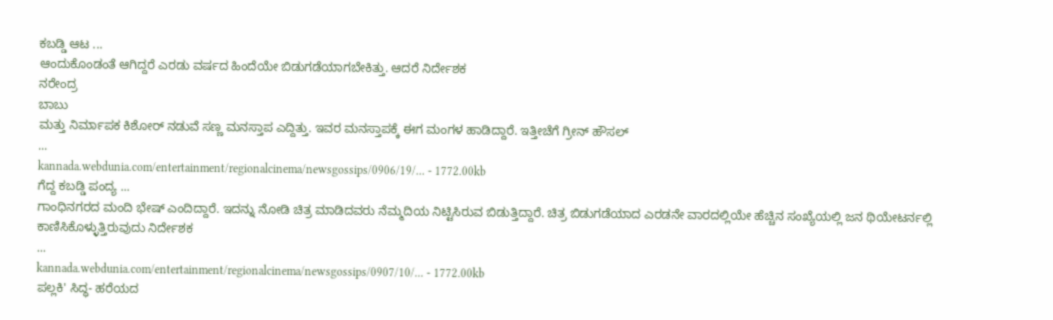ಕಬಡ್ಡಿ ಆಟ ...
ಆಂದುಕೊಂಡಂತೆ ಆಗಿದ್ದರೆ ಎರಡು ವರ್ಷದ ಹಿಂದೆಯೇ ಬಿಡುಗಡೆಯಾಗಬೇಕಿತ್ತು. ಆದರೆ ನಿರ್ದೇಶಕ
ನರೇಂದ್ರ
ಬಾಬು
ಮತ್ತು ನಿರ್ಮಾಪಕ ಕಿಶೋರ್ ನಡುವೆ ಸಣ್ಣ ಮನಸ್ತಾಪ ಎದ್ದಿತ್ತು. ಇವರ ಮನಸ್ತಾಪಕ್ಕೆ ಈಗ ಮಂಗಳ ಹಾಡಿದ್ದಾರೆ. ಇತ್ತೀಚೆಗೆ ಗ್ರೀನ್ ಹೌಸಲ್
...
kannada.webdunia.com/entertainment/regionalcinema/newsgossips/0906/19/... - 1772.00kb
ಗೆದ್ದ ಕಬಡ್ಡಿ ಪಂದ್ಯ ...
ಗಾಂಧಿನಗರದ ಮಂದಿ ಭೇಷ್ ಎಂದಿದ್ದಾರೆ. ಇದನ್ನು ನೋಡಿ ಚಿತ್ರ ಮಾಡಿದವರು ನೆಮ್ಮದಿಯ ನಿಟ್ಟಿಸಿರುವ ಬಿಡುತ್ತಿದ್ದಾರೆ. ಚಿತ್ರ ಬಿಡುಗಡೆಯಾದ ಎರಡನೇ ವಾರದಲ್ಲಿಯೇ ಹೆಚ್ಚಿನ ಸಂಖ್ಯೆಯಲ್ಲಿ ಜನ ಥಿಯೇಟರ್ನಲ್ಲಿ ಕಾಣಿಸಿಕೊಳ್ಳುತ್ತಿರುವುದು ನಿರ್ದೇಶಕ
...
kannada.webdunia.com/entertainment/regionalcinema/newsgossips/0907/10/... - 1772.00kb
ಪಲ್ಲಕಿ' ಸಿದ್ಧ- ಹರೆಯದ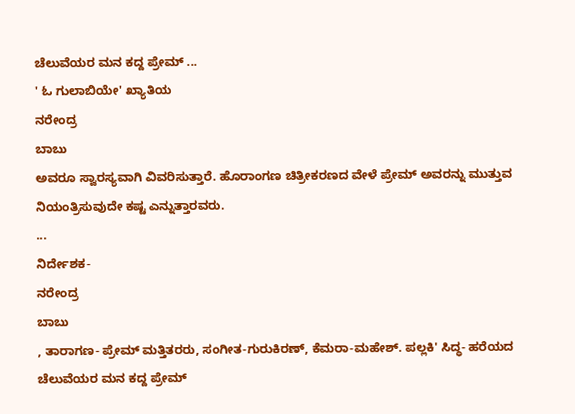ಚೆಲುವೆಯರ ಮನ ಕದ್ದ ಪ್ರೇಮ್ ...
' ಓ ಗುಲಾಬಿಯೇ' ಖ್ಯಾತಿಯ
ನರೇಂದ್ರ
ಬಾಬು
ಅವರೂ ಸ್ವಾರಸ್ಯವಾಗಿ ವಿವರಿಸುತ್ತಾರೆ. ಹೊರಾಂಗಣ ಚಿತ್ರೀಕರಣದ ವೇಳೆ ಪ್ರೇಮ್ ಅವರನ್ನು ಮುತ್ತುವ ನಿಯಂತ್ರಿಸುವುದೇ ಕಷ್ಟ ಎನ್ನುತ್ತಾರವರು.
...
ನಿರ್ದೇಶಕ-
ನರೇಂದ್ರ
ಬಾಬು
, ತಾರಾಗಣ- ಪ್ರೇಮ್ ಮತ್ತಿತರರು, ಸಂಗೀತ-ಗುರುಕಿರಣ್, ಕೆಮರಾ-ಮಹೇಶ್. ಪಲ್ಲಕಿ' ಸಿದ್ಧ- ಹರೆಯದ ಚೆಲುವೆಯರ ಮನ ಕದ್ದ ಪ್ರೇಮ್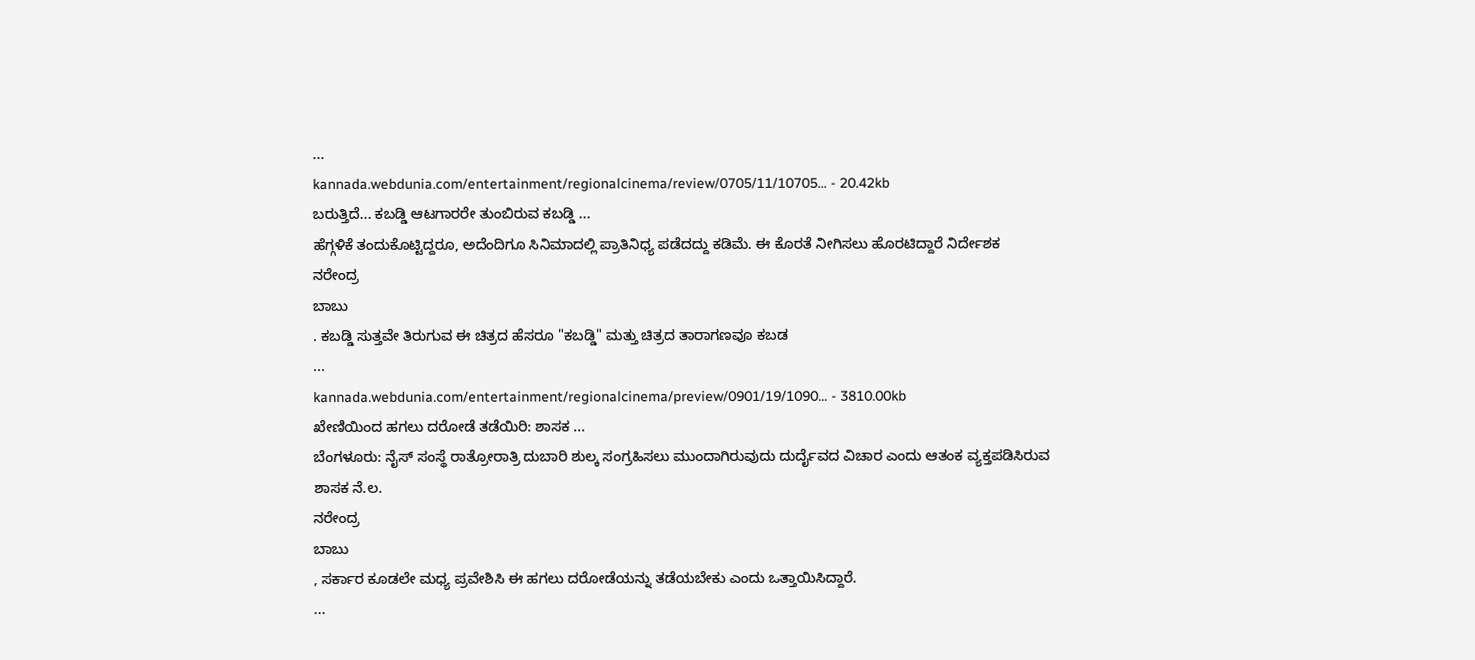...
kannada.webdunia.com/entertainment/regionalcinema/review/0705/11/10705... - 20.42kb
ಬರುತ್ತಿದೆ... ಕಬಡ್ಡಿ ಆಟಗಾರರೇ ತುಂಬಿರುವ ಕಬಡ್ಡಿ ...
ಹೆಗ್ಗಳಿಕೆ ತಂದುಕೊಟ್ಟಿದ್ದರೂ, ಅದೆಂದಿಗೂ ಸಿನಿಮಾದಲ್ಲಿ ಪ್ರಾತಿನಿಧ್ಯ ಪಡೆದದ್ದು ಕಡಿಮೆ. ಈ ಕೊರತೆ ನೀಗಿಸಲು ಹೊರಟಿದ್ದಾರೆ ನಿರ್ದೇಶಕ
ನರೇಂದ್ರ
ಬಾಬು
. ಕಬಡ್ಡಿ ಸುತ್ತವೇ ತಿರುಗುವ ಈ ಚಿತ್ರದ ಹೆಸರೂ "ಕಬಡ್ಡಿ" ಮತ್ತು ಚಿತ್ರದ ತಾರಾಗಣವೂ ಕಬಡ
...
kannada.webdunia.com/entertainment/regionalcinema/preview/0901/19/1090... - 3810.00kb
ಖೇಣಿಯಿಂದ ಹಗಲು ದರೋಡೆ ತಡೆಯಿರಿ: ಶಾಸಕ ...
ಬೆಂಗಳೂರು: ನೈಸ್ ಸಂಸ್ಥೆ ರಾತ್ರೋರಾತ್ರಿ ದುಬಾರಿ ಶುಲ್ಕ ಸಂಗ್ರಹಿಸಲು ಮುಂದಾಗಿರುವುದು ದುರ್ದೈವದ ವಿಚಾರ ಎಂದು ಆತಂಕ ವ್ಯಕ್ತಪಡಿಸಿರುವ ಶಾಸಕ ನೆ.ಲ.
ನರೇಂದ್ರ
ಬಾಬು
, ಸರ್ಕಾರ ಕೂಡಲೇ ಮಧ್ಯ ಪ್ರವೇಶಿಸಿ ಈ ಹಗಲು ದರೋಡೆಯನ್ನು ತಡೆಯಬೇಕು ಎಂದು ಒತ್ತಾಯಿಸಿದ್ದಾರೆ.
...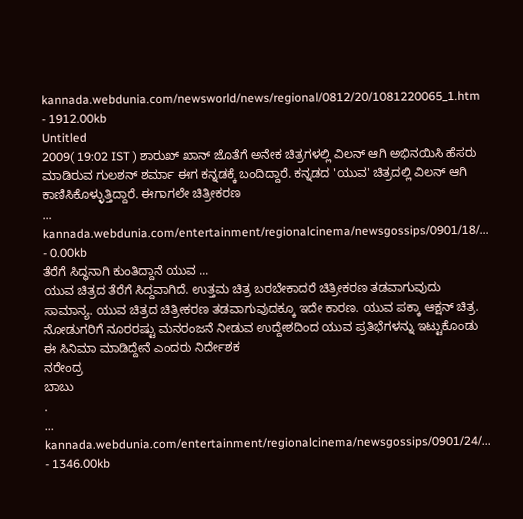kannada.webdunia.com/newsworld/news/regional/0812/20/1081220065_1.htm - 1912.00kb
Untitled
2009( 19:02 IST ) ಶಾರುಖ್ ಖಾನ್ ಜೊತೆಗೆ ಅನೇಕ ಚಿತ್ರಗಳಲ್ಲಿ ವಿಲನ್ ಆಗಿ ಅಭಿನಯಿಸಿ ಹೆಸರು ಮಾಡಿರುವ ಗುಲಶನ್ ಶರ್ಮಾ ಈಗ ಕನ್ನಡಕ್ಕೆ ಬಂದಿದ್ದಾರೆ. ಕನ್ನಡದ 'ಯುವ' ಚಿತ್ರದಲ್ಲಿ ವಿಲನ್ ಆಗಿ ಕಾಣಿಸಿಕೊಳ್ಳುತ್ತಿದ್ದಾರೆ. ಈಗಾಗಲೇ ಚಿತ್ರೀಕರಣ
...
kannada.webdunia.com/entertainment/regionalcinema/newsgossips/0901/18/... - 0.00kb
ತೆರೆಗೆ ಸಿದ್ಧನಾಗಿ ಕುಂತಿದ್ದಾನೆ ಯುವ ...
ಯುವ ಚಿತ್ರದ ತೆರೆಗೆ ಸಿದ್ದವಾಗಿದೆ. ಉತ್ತಮ ಚಿತ್ರ ಬರಬೇಕಾದರೆ ಚಿತ್ರೀಕರಣ ತಡವಾಗುವುದು ಸಾಮಾನ್ಯ. ಯುವ ಚಿತ್ರದ ಚಿತ್ರೀಕರಣ ತಡವಾಗುವುದಕ್ಕೂ ಇದೇ ಕಾರಣ. ಯುವ ಪಕ್ಕಾ ಆಕ್ಷನ್ ಚಿತ್ರ. ನೋಡುಗರಿಗೆ ನೂರರಷ್ಟು ಮನರಂಜನೆ ನೀಡುವ ಉದ್ದೇಶದಿಂದ ಯುವ ಪ್ರತಿಭೆಗಳನ್ನು ಇಟ್ಟುಕೊಂಡು ಈ ಸಿನಿಮಾ ಮಾಡಿದ್ದೇನೆ ಎಂದರು ನಿರ್ದೇಶಕ
ನರೇಂದ್ರ
ಬಾಬು
.
...
kannada.webdunia.com/entertainment/regionalcinema/newsgossips/0901/24/... - 1346.00kb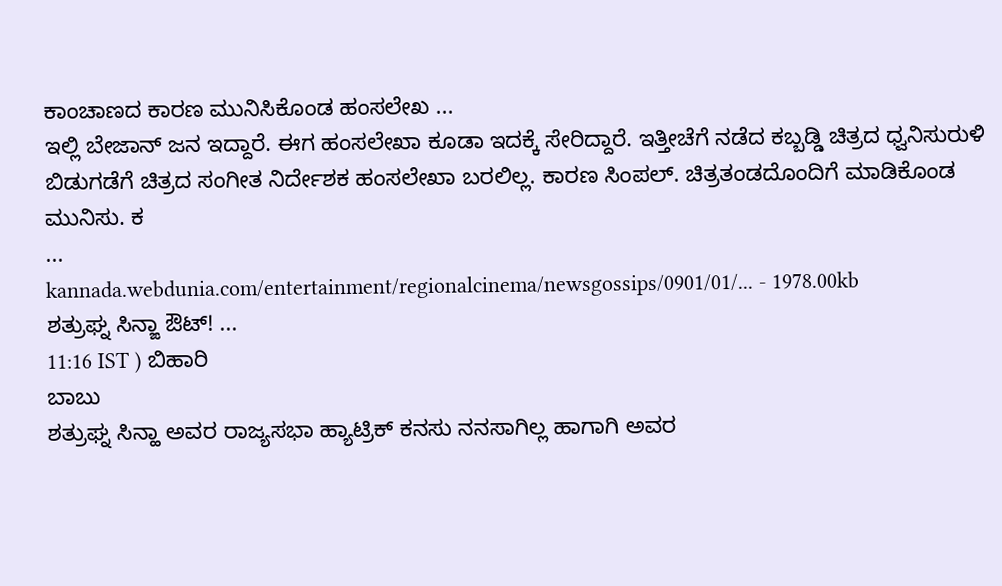ಕಾಂಚಾಣದ ಕಾರಣ ಮುನಿಸಿಕೊಂಡ ಹಂಸಲೇಖ ...
ಇಲ್ಲಿ ಬೇಜಾನ್ ಜನ ಇದ್ದಾರೆ. ಈಗ ಹಂಸಲೇಖಾ ಕೂಡಾ ಇದಕ್ಕೆ ಸೇರಿದ್ದಾರೆ. ಇತ್ತೀಚೆಗೆ ನಡೆದ ಕಬ್ಬಡ್ಡಿ ಚಿತ್ರದ ಧ್ವನಿಸುರುಳಿ ಬಿಡುಗಡೆಗೆ ಚಿತ್ರದ ಸಂಗೀತ ನಿರ್ದೇಶಕ ಹಂಸಲೇಖಾ ಬರಲಿಲ್ಲ. ಕಾರಣ ಸಿಂಪಲ್. ಚಿತ್ರತಂಡದೊಂದಿಗೆ ಮಾಡಿಕೊಂಡ ಮುನಿಸು. ಕ
...
kannada.webdunia.com/entertainment/regionalcinema/newsgossips/0901/01/... - 1978.00kb
ಶತ್ರುಘ್ನ ಸಿನ್ಙಾ ಔಟ್! ...
11:16 IST ) ಬಿಹಾರಿ
ಬಾಬು
ಶತ್ರುಘ್ನ ಸಿನ್ಹಾ ಅವರ ರಾಜ್ಯಸಭಾ ಹ್ಯಾಟ್ರಿಕ್ ಕನಸು ನನಸಾಗಿಲ್ಲ ಹಾಗಾಗಿ ಅವರ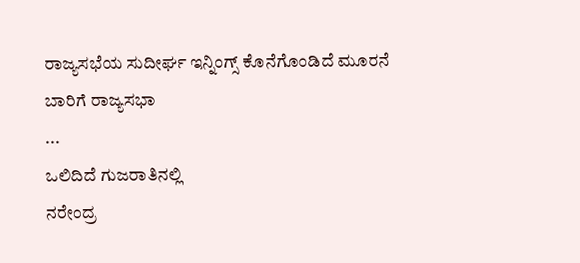ರಾಜ್ಯಸಭೆಯ ಸುದೀರ್ಘ ಇನ್ನಿಂಗ್ಸ್ ಕೊನೆಗೊಂಡಿದೆ ಮೂರನೆ ಬಾರಿಗೆ ರಾಜ್ಯಸಭಾ
...
ಒಲಿದಿದೆ ಗುಜರಾತಿನಲ್ಲಿ
ನರೇಂದ್ರ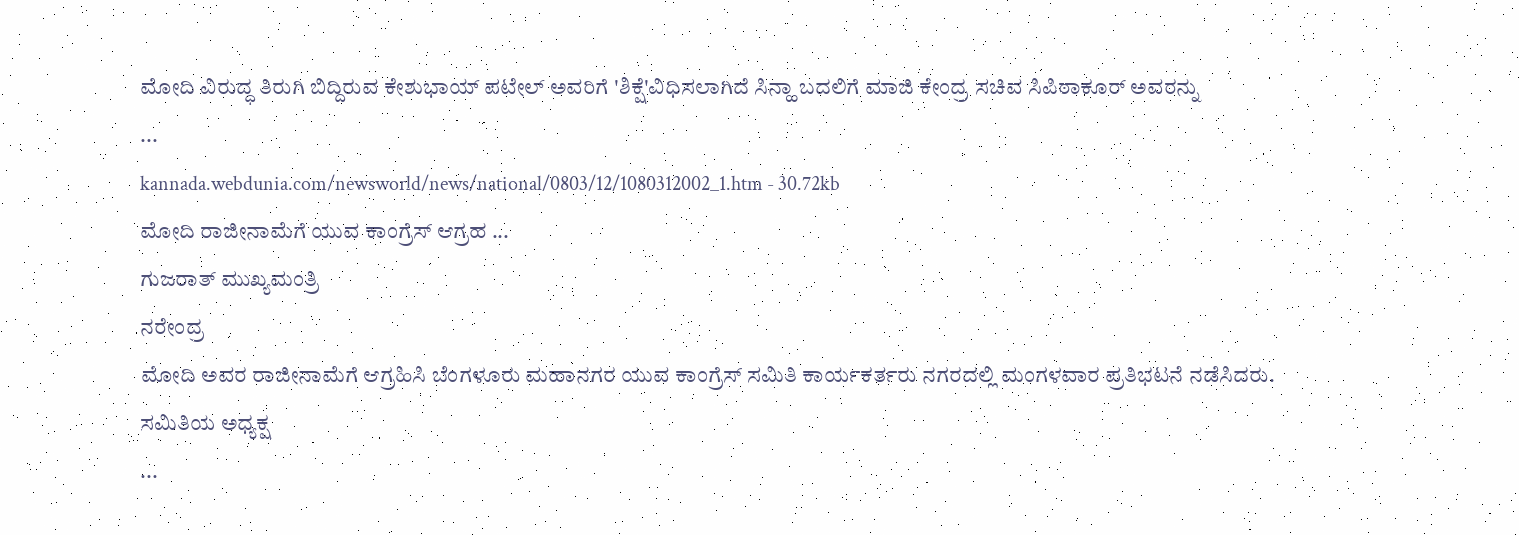ಮೋದಿ ವಿರುದ್ಧ ತಿರುಗಿ ಬಿದ್ದಿರುವ ಕೇಶುಭಾಯ್ ಪಟೇಲ್ ಅವರಿಗೆ 'ಶಿಕ್ಷೆ'ವಿಧಿಸಲಾಗಿದೆ ಸಿನ್ಹಾ ಬದಲಿಗೆ ಮಾಜಿ ಕೇಂದ್ರ ಸಚಿವ ಸಿಪಿಠಾಕೂರ್ ಅವರನ್ನು
...
kannada.webdunia.com/newsworld/news/national/0803/12/1080312002_1.htm - 30.72kb
ಮೋದಿ ರಾಜೀನಾಮೆಗೆ ಯುವ ಕಾಂಗ್ರೆಸ್ ಆಗ್ರಹ ...
ಗುಜರಾತ್ ಮುಖ್ಯಮಂತ್ರಿ
ನರೇಂದ್ರ
ಮೋದಿ ಅವರ ರಾಜೀನಾಮೆಗೆ ಆಗ್ರಹಿಸಿ ಬೆಂಗಳೂರು ಮಹಾನಗರ ಯುವ ಕಾಂಗ್ರೆಸ್ ಸಮಿತಿ ಕಾರ್ಯಕರ್ತರು ನಗರದಲ್ಲಿ ಮಂಗಳವಾರ ಪ್ರತಿಭಟನೆ ನಡೆಸಿದರು. ಸಮಿತಿಯ ಅಧ್ಯಕ್ಷ
...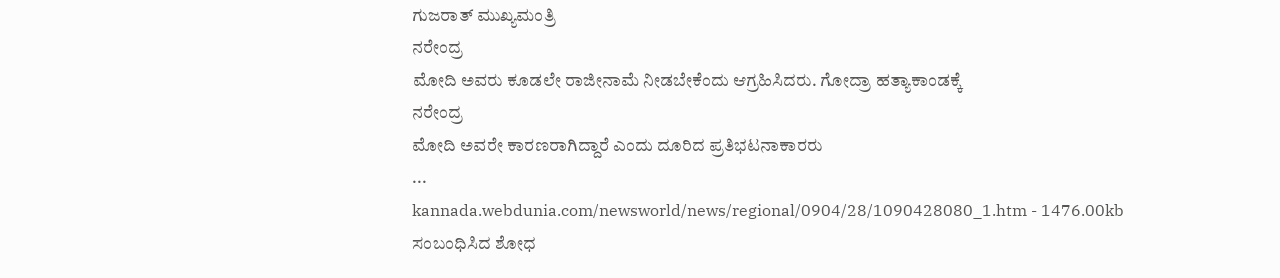ಗುಜರಾತ್ ಮುಖ್ಯಮಂತ್ರಿ
ನರೇಂದ್ರ
ಮೋದಿ ಅವರು ಕೂಡಲೇ ರಾಜೀನಾಮೆ ನೀಡಬೇಕೆಂದು ಆಗ್ರಹಿಸಿದರು. ಗೋದ್ರಾ ಹತ್ಯಾಕಾಂಡಕ್ಕೆ
ನರೇಂದ್ರ
ಮೋದಿ ಅವರೇ ಕಾರಣರಾಗಿದ್ದಾರೆ ಎಂದು ದೂರಿದ ಪ್ರತಿಭಟನಾಕಾರರು
...
kannada.webdunia.com/newsworld/news/regional/0904/28/1090428080_1.htm - 1476.00kb
ಸಂಬಂಧಿಸಿದ ಶೋಧ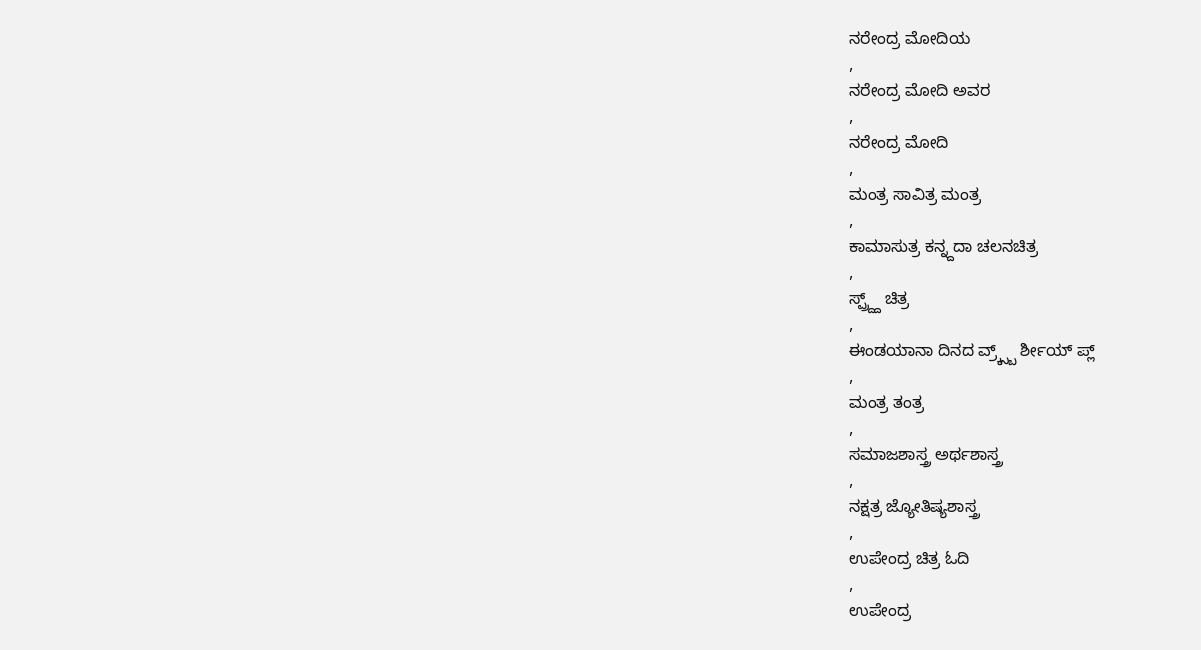ನರೇಂದ್ರ ಮೋದಿಯ
,
ನರೇಂದ್ರ ಮೋದಿ ಅವರ
,
ನರೇಂದ್ರ ಮೋದಿ
,
ಮಂತ್ರ ಸಾವಿತ್ರ ಮಂತ್ರ
,
ಕಾಮಾಸುತ್ರ ಕನ್ನ್ದದಾ ಚಲನಚಿತ್ರ
,
ಸ್ಪ್ರ್ದ್ದ್ ಚಿತ್ರ
,
ಈಂಡಯಾನಾ ದಿನದ ವ್ರ್ಕ್ಸ್ಬ್ ರ್ಶೀಯ್ ಪ್ಲ್
,
ಮಂತ್ರ ತಂತ್ರ
,
ಸಮಾಜಶಾಸ್ತ್ರ ಅರ್ಥಶಾಸ್ತ್ರ
,
ನಕ್ಷತ್ರ ಜ್ಯೋತಿಷ್ಯಶಾಸ್ತ್ರ
,
ಉಪೇಂದ್ರ ಚಿತ್ರ ಓದಿ
,
ಉಪೇಂದ್ರ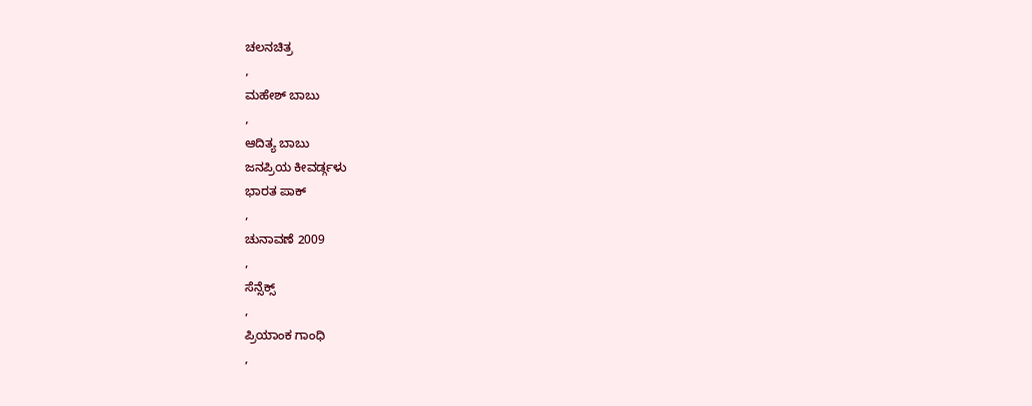ಚಲನಚಿತ್ರ
,
ಮಹೇಶ್ ಬಾಬು
,
ಆದಿತ್ಯ ಬಾಬು
ಜನಪ್ರಿಯ ಕೀವರ್ಡ್ಗಳು
ಭಾರತ ಪಾಕ್
,
ಚುನಾವಣೆ 2009
,
ಸೆನ್ಸೆಕ್ಸ್
,
ಪ್ರಿಯಾಂಕ ಗಾಂಧಿ
,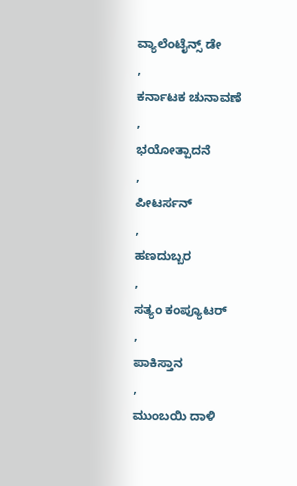ವ್ಯಾಲೆಂಟೈನ್ಸ್ ಡೇ
,
ಕರ್ನಾಟಕ ಚುನಾವಣೆ
,
ಭಯೋತ್ಪಾದನೆ
,
ಪೀಟರ್ಸನ್
,
ಹಣದುಬ್ಬರ
,
ಸತ್ಯಂ ಕಂಪ್ಯೂಟರ್
,
ಪಾಕಿಸ್ತಾನ
,
ಮುಂಬಯಿ ದಾಳಿ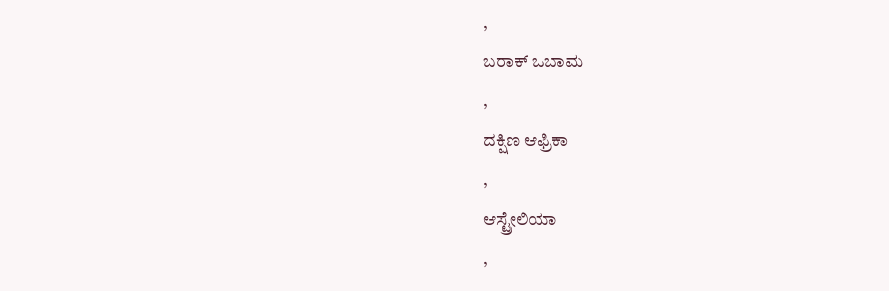,
ಬರಾಕ್ ಒಬಾಮ
,
ದಕ್ಷಿಣ ಆಫ್ರಿಕಾ
,
ಆಸ್ಟ್ರೇಲಿಯಾ
,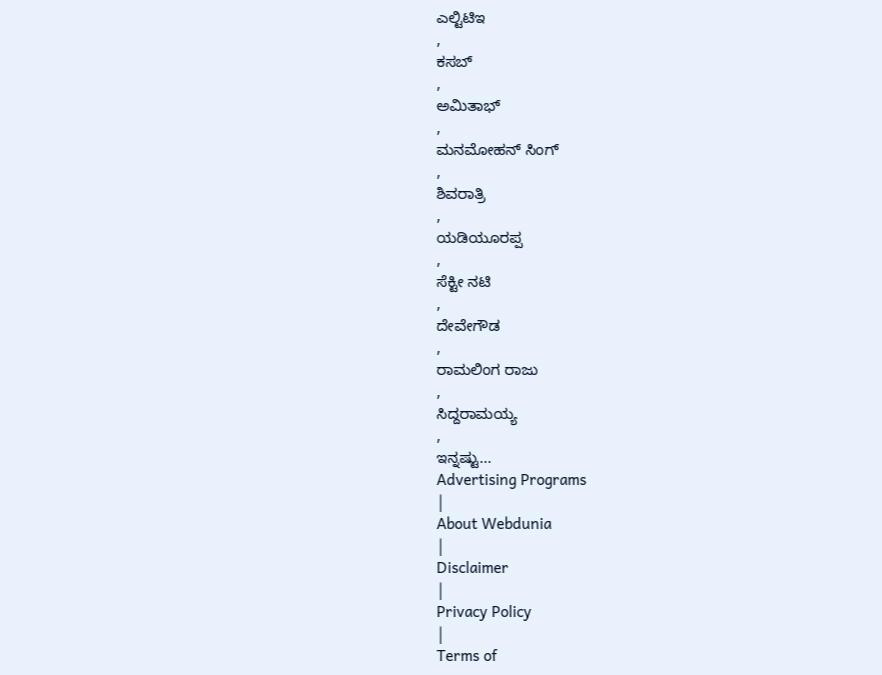ಎಲ್ಟಿಟಿಇ
,
ಕಸಬ್
,
ಅಮಿತಾಭ್
,
ಮನಮೋಹನ್ ಸಿಂಗ್
,
ಶಿವರಾತ್ರಿ
,
ಯಡಿಯೂರಪ್ಪ
,
ಸೆಕ್ಟೀ ನಟಿ
,
ದೇವೇಗೌಡ
,
ರಾಮಲಿಂಗ ರಾಜು
,
ಸಿದ್ದರಾಮಯ್ಯ
,
ಇನ್ನಷ್ಟು...
Advertising Programs
|
About Webdunia
|
Disclaimer
|
Privacy Policy
|
Terms of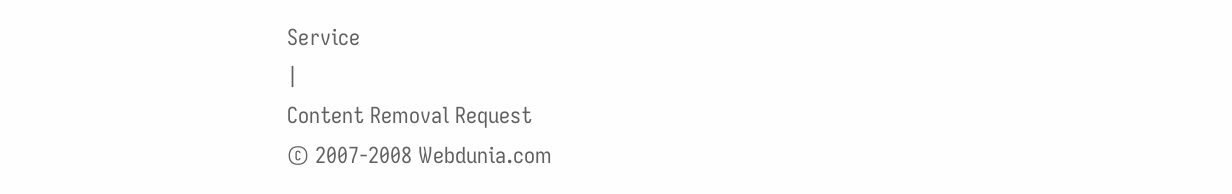Service
|
Content Removal Request
© 2007-2008 Webdunia.com